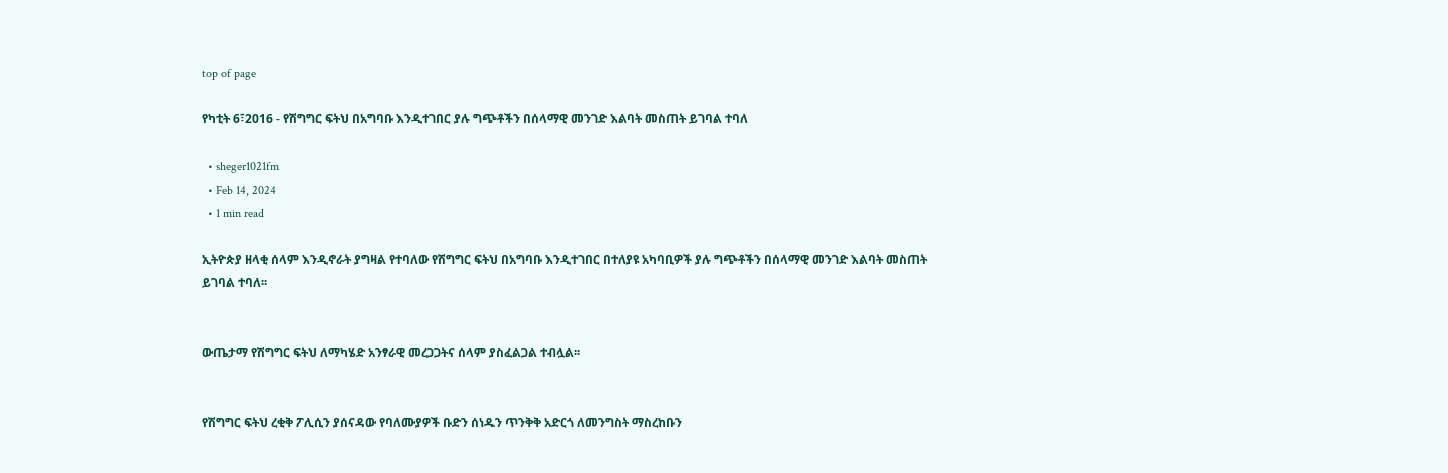top of page

የካቲት 6፣2016 - የሽግግር ፍትህ በአግባቡ እንዲተገበር ያሉ ግጭቶችን በሰላማዊ መንገድ እልባት መስጠት ይገባል ተባለ

  • sheger1021fm
  • Feb 14, 2024
  • 1 min read

ኢትዮጵያ ዘላቂ ሰላም እንዲኖራት ያግዛል የተባለው የሽግግር ፍትህ በአግባቡ እንዲተገበር በተለያዩ አካባቢዎች ያሉ ግጭቶችን በሰላማዊ መንገድ እልባት መስጠት ይገባል ተባለ፡፡


ውጤታማ የሽግግር ፍትህ ለማካሄድ አንፃራዊ መረጋጋትና ሰላም ያስፈልጋል ተብሏል፡፡


የሽግግር ፍትህ ረቂቅ ፖሊሲን ያሰናዳው የባለሙያዎች ቡድን ሰነዱን ጥንቅቅ አድርጎ ለመንግስት ማስረከቡን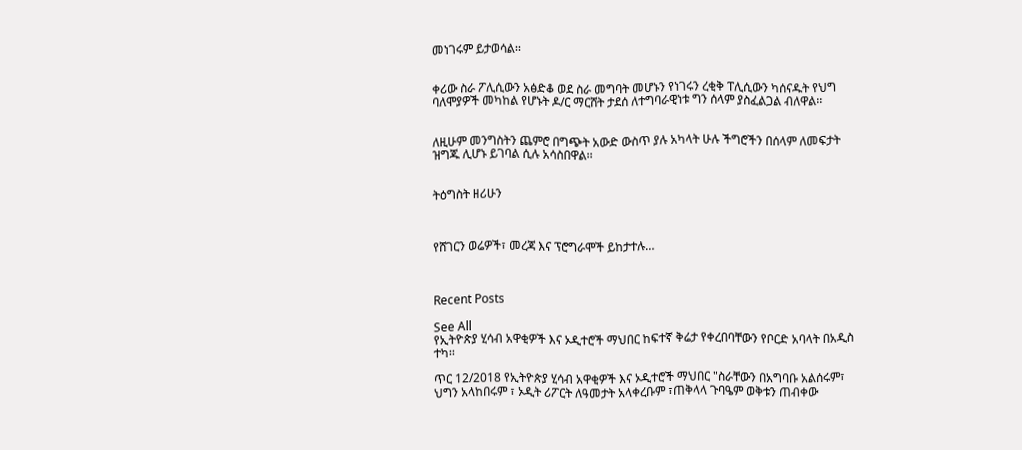መነገሩም ይታወሳል፡፡


ቀሪው ስራ ፖሊሲውን አፅድቆ ወደ ስራ መግባት መሆኑን የነገሩን ረቂቅ ፐሊሲውን ካሰናዱት የህግ ባለሞያዎች መካከል የሆኑት ዶ/ር ማርሸት ታደሰ ለተግባራዊነቱ ግን ሰላም ያስፈልጋል ብለዋል፡፡


ለዚሁም መንግስትን ጨምሮ በግጭት አውድ ውስጥ ያሉ አካላት ሁሉ ችግሮችን በሰላም ለመፍታት ዝግጁ ሊሆኑ ይገባል ሲሉ አሳስበዋል፡፡


ትዕግስት ዘሪሁን



የሸገርን ወሬዎች፣ መረጃ እና ፕሮግራሞች ይከታተሉ…



Recent Posts

See All
የኢትዮጵያ ሂሳብ አዋቂዎች እና ኦዲተሮች ማህበር ከፍተኛ ቅሬታ የቀረበባቸውን የቦርድ አባላት በአዲስ ተካ፡፡

ጥር 12/2018 የኢትዮጵያ ሂሳብ አዋቂዎች እና ኦዲተሮች ማህበር "ስራቸውን በአግባቡ አልሰሩም፣ ህግን አላከበሩም ፣ ኦዲት ሪፖርት ለዓመታት አላቀረቡም ፣ጠቅላላ ጉባዔም ወቅቱን ጠብቀው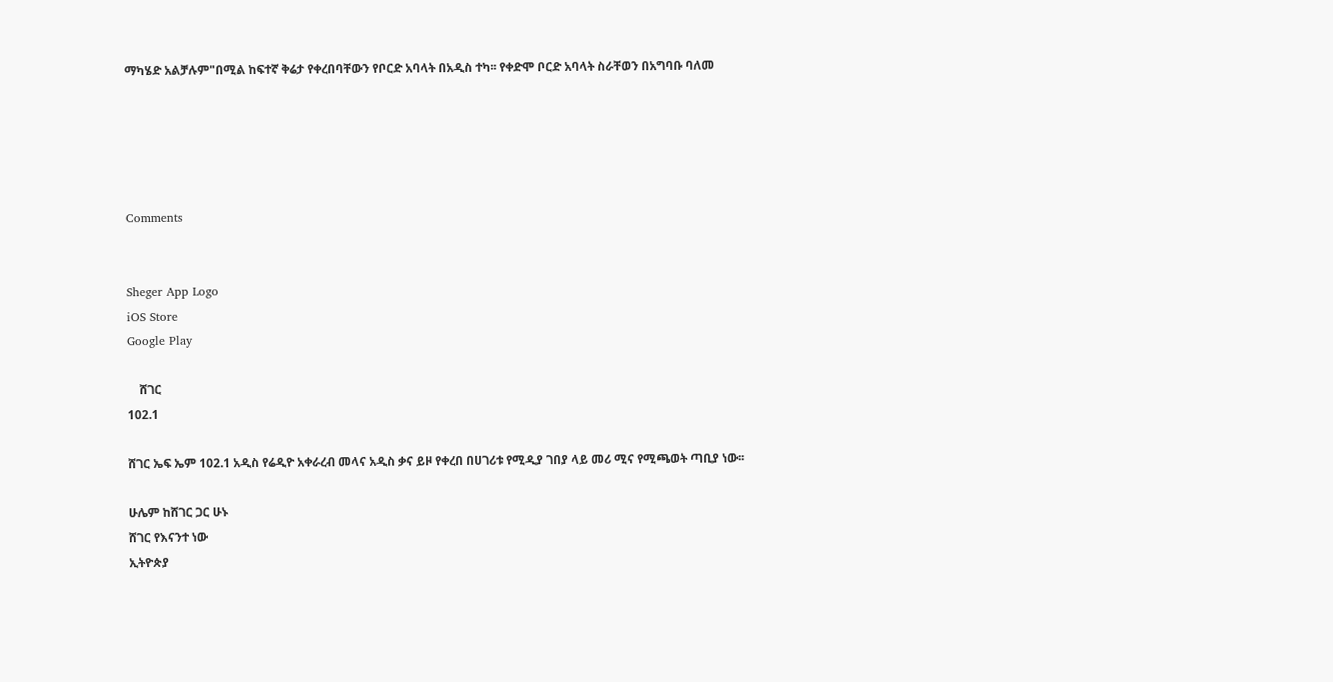ማካሄድ አልቻሉም"በሚል ከፍተኛ ቅሬታ የቀረበባቸውን የቦርድ አባላት በአዲስ ተካ፡፡ የቀድሞ ቦርድ አባላት ስራቸወን በአግባቡ ባለመ





Comments


Sheger App Logo
iOS Store
Google Play

    ሸገር
102.1

ሸገር ኤፍ ኤም 102.1 አዲስ የሬዲዮ አቀራረብ መላና አዲስ ቃና ይዞ የቀረበ በሀገሪቱ የሚዲያ ገበያ ላይ መሪ ሚና የሚጫወት ጣቢያ ነው፡፡

ሁሌም ከሸገር ጋር ሁኑ
ሸገር የእናንተ ነው
ኢትዮጵያ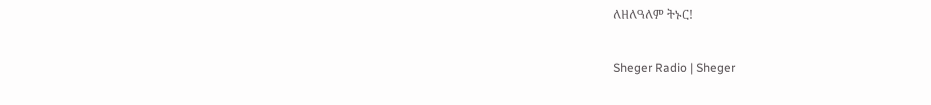ለዘለዓለም ትኑር!

Sheger Radio | Sheger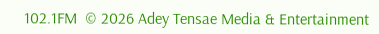102.1FM  © 2026 Adey Tensae Media & Entertainment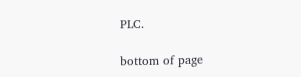PLC.

bottom of page